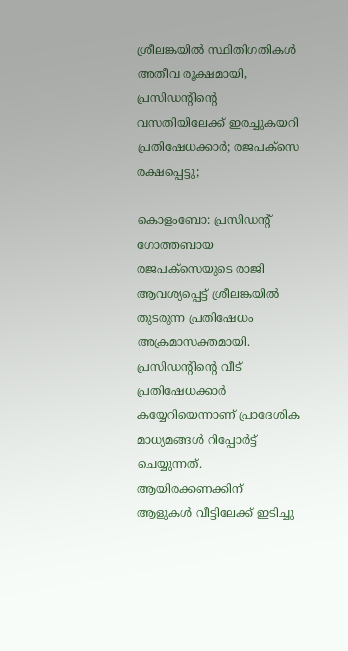ശ്രീലങ്കയില്‍ സ്ഥിതിഗതികള്‍ അതീവ രൂക്ഷമായി, പ്രസിഡന്റിന്റെ വസതിയിലേക്ക് ഇരച്ചുകയറി പ്രതിഷേധക്കാര്‍; രജപക്സെ രക്ഷപ്പെട്ടു;

കൊളംബോ: പ്രസിഡന്റ് ഗോത്തബായ രജപക്‌സെയുടെ രാജി ആവശ്യപ്പെട്ട് ശ്രീലങ്കയില്‍ തുടരുന്ന പ്രതിഷേധം അക്രമാസക്തമായി. പ്രസിഡന്റിന്റെ വീട് പ്രതിഷേധക്കാര്‍ കയ്യേറിയെന്നാണ് പ്രാദേശിക മാധ്യമങ്ങള്‍ റിപ്പോര്‍ട്ട് ചെയ്യുന്നത്. ആയിരക്കണക്കിന് ആളുകള്‍ വീട്ടിലേക്ക് ഇടിച്ചു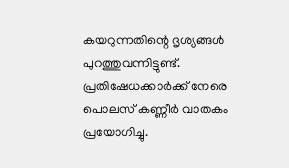കയറുന്നതിന്റെ ദൃശ്യങ്ങള്‍ പുറത്തുവന്നിട്ടുണ്ട്. പ്രതിഷേധക്കാര്‍ക്ക് നേരെ പൊലസ് കണ്ണീര്‍ വാതകം പ്രയോഗിച്ചു.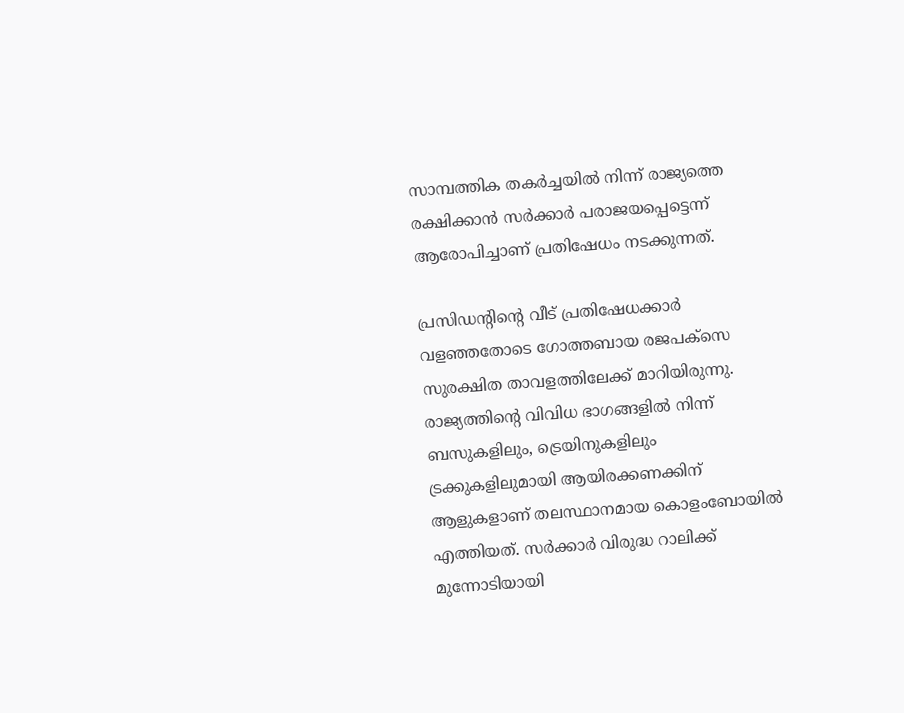സാമ്പത്തിക തകര്‍ച്ചയില്‍ നിന്ന് രാജ്യത്തെ രക്ഷിക്കാന്‍ സര്‍ക്കാര്‍ പരാജയപ്പെട്ടെന്ന് ആരോപിച്ചാണ് പ്രതിഷേധം നടക്കുന്നത്.

പ്രസിഡന്റിന്റെ വീട് പ്രതിഷേധക്കാര്‍ വളഞ്ഞതോടെ ഗോത്തബായ രജപക്‌സെ സുരക്ഷിത താവളത്തിലേക്ക് മാറിയിരുന്നു. രാജ്യത്തിന്റെ വിവിധ ഭാഗങ്ങളില്‍ നിന്ന് ബസുകളിലും, ട്രെയിനുകളിലും ട്രക്കുകളിലുമായി ആയിരക്കണക്കിന് ആളുകളാണ് തലസ്ഥാനമായ കൊളംബോയില്‍ എത്തിയത്. സര്‍ക്കാര്‍ വിരുദ്ധ റാലിക്ക് മുന്നോടിയായി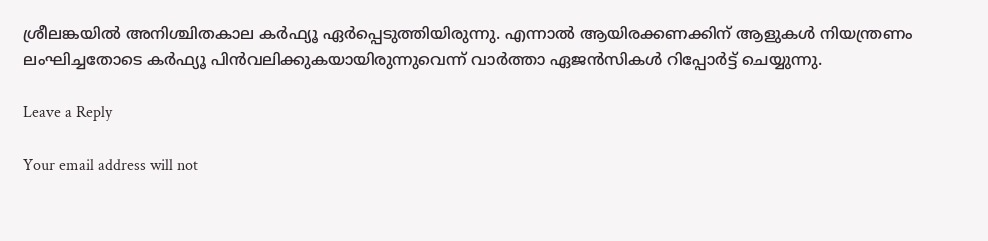ശ്രീലങ്കയില്‍ അനിശ്ചിതകാല കര്‍ഫ്യൂ ഏര്‍പ്പെടുത്തിയിരുന്നു. എന്നാല്‍ ആയിരക്കണക്കിന് ആളുകള്‍ നിയന്ത്രണം ലംഘിച്ചതോടെ കര്‍ഫ്യൂ പിന്‍വലിക്കുകയായിരുന്നുവെന്ന് വാര്‍ത്താ ഏജന്‍സികള്‍ റിപ്പോര്‍ട്ട് ചെയ്യുന്നു.

Leave a Reply

Your email address will not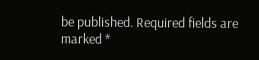be published. Required fields are marked *